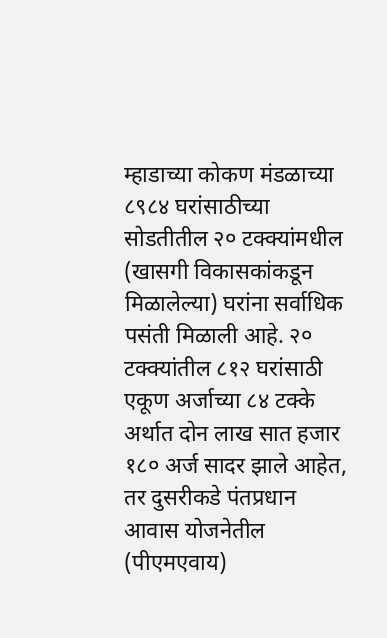म्हाडाच्या कोकण मंडळाच्या ८९८४ घरांसाठीच्या सोडतीतील २० टक्क्यांमधील (खासगी विकासकांकडून मिळालेल्या) घरांना सर्वाधिक पसंती मिळाली आहे. २० टक्क्यांतील ८१२ घरांसाठी एकूण अर्जाच्या ८४ टक्के अर्थात दोन लाख सात हजार १८० अर्ज सादर झाले आहेत, तर दुसरीकडे पंतप्रधान आवास योजनेतील (पीएमएवाय)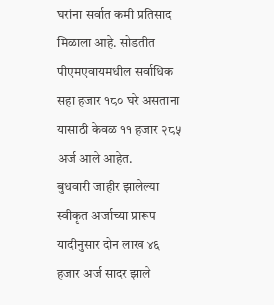घरांना सर्वात कमी प्रतिसाद मिळाला आहे. सोडतीत पीएमएवायमधील सर्वाधिक सहा हजार १८० घरे असताना यासाठी केवळ ११ हजार २८५ अर्ज आले आहेत.
बुधवारी जाहीर झालेल्या स्वीकृत अर्जाच्या प्रारूप यादीनुसार दोन लाख ४६ हजार अर्ज सादर झाले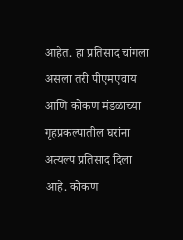आहेत. हा प्रतिसाद चांगला असला तरी पीएमएवाय आणि कोकण मंडळाच्या गृहप्रकल्पातील घरांना अत्यल्प प्रतिसाद दिला आहे. कोकण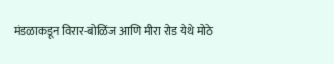मंडळाकडून विरार-बोळिंज आणि मीरा रोड येथे मोठे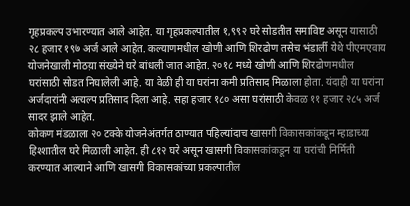गृहप्रकल्प उभारण्यात आले आहेत. या गृहप्रकल्पातील १,९९२ घरे सोडतीत समाविष्ट असून यासाठी २८ हजार १९७ अर्ज आले आहेत. कल्याणमधील खोणी आणि शिरढोण तसेच भंडार्ली येथे पीएमएवाय योजनेखाली मोठय़ा संख्येने घरे बांधली जात आहेत. २०१८ मध्ये खोणी आणि शिरढोणमधील घरांसाठी सोडत निघालेली आहे. या वेळी ही या घरांना कमी प्रतिसाद मिळाला होता. यंदाही या घरांना अर्जदारांनी अत्यल्प प्रतिसाद दिला आहे. सहा हजार १८० असा घरांसाठी केवळ ११ हजार २८५ अर्ज सादर झाले आहेत.
कोकण मंडळाला २० टक्के योजनेअंतर्गत ठाण्यात पहिल्यांदाच खासगी विकासकांकडून म्हाडाच्या हिश्शातील घरे मिळाली आहेत. ही ८१२ घरे असून खासगी विकासकांकडून या घरांची निर्मिती करण्यात आल्याने आणि खासगी विकासकांच्या प्रकल्पातील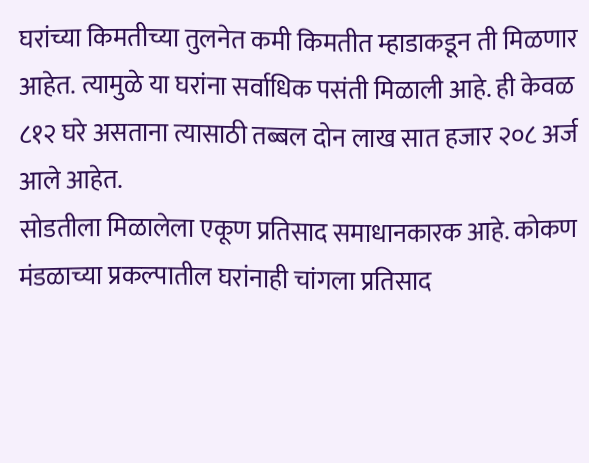घरांच्या किमतीच्या तुलनेत कमी किमतीत म्हाडाकडून ती मिळणार आहेत. त्यामुळे या घरांना सर्वाधिक पसंती मिळाली आहे. ही केवळ ८१२ घरे असताना त्यासाठी तब्बल दोन लाख सात हजार २०८ अर्ज आले आहेत.
सोडतीला मिळालेला एकूण प्रतिसाद समाधानकारक आहे. कोकण मंडळाच्या प्रकल्पातील घरांनाही चांगला प्रतिसाद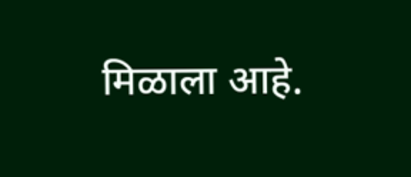मिळाला आहे.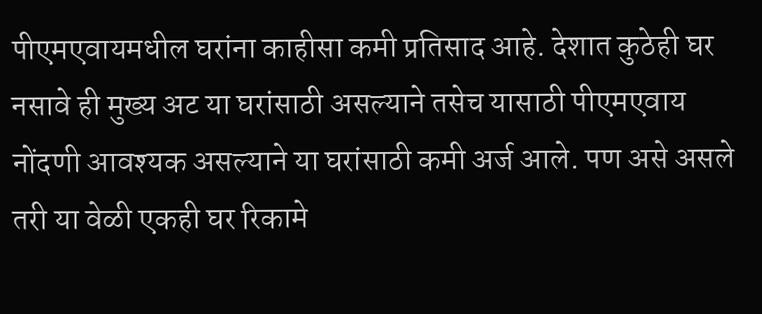पीएमएवायमधील घरांना काहीसा कमी प्रतिसाद आहे. देशात कुठेही घर नसावे ही मुख्य अट या घरांसाठी असल्याने तसेच यासाठी पीएमएवाय नोंदणी आवश्यक असल्याने या घरांसाठी कमी अर्ज आले. पण असे असले तरी या वेळी एकही घर रिकामे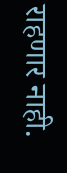राहणार नाही.